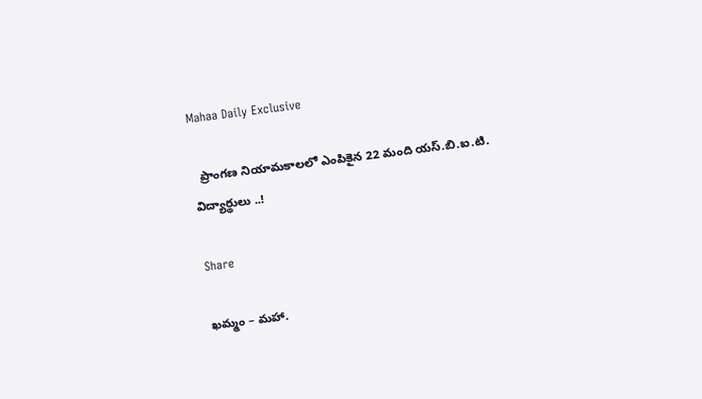Mahaa Daily Exclusive

  ప్రాంగణ నియామకాలలో ఎంపికైన 22 మంది యస్.బి.ఐ.టి. విద్యార్థులు ..!

Share

ఖమ్మం – మహా.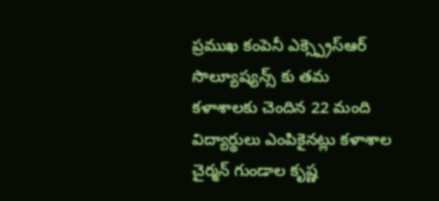ప్రముఖ కంపెనీ ఎక్స్ప్రెస్ఆర్ సొల్యూష్యన్స్ కు తమ కళాశాలకు చెందిన 22 మంది విద్యార్థులు ఎంపికైనట్లు కళాశాల చైర్మన్ గుండాల కృష్ణ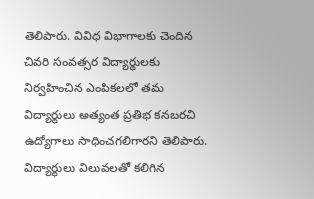తెలిపారు. వివిధ విభాగాలకు చెందిన చివరి సంవత్సర విద్యార్థులకు నిర్వహించిన ఎంపికలలో తమ విద్యార్థులు అత్యంత ప్రతిభ కనబరచి ఉద్యోగాలు సాధించగలిగారని తెలిపారు. విద్యార్థులు విలువలతో కలిగిన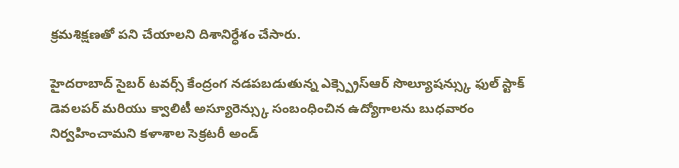క్రమశిక్షణతో పని చేయాలని దిశానిర్ధేశం చేసారు.

హైదరాబాద్ సైబర్ టవర్స్ కేంద్రంగ నడపబడుతున్న ఎక్స్ప్రెస్ఆర్ సొల్యూషన్స్కు ఫుల్ స్టాక్ డెవలపర్ మరియు క్వాలిటీ అస్యూరెన్స్కు సంబంధించిన ఉద్యోగాలను బుధవారం నిర్వహించామని కళాశాల సెక్రటరీ అండ్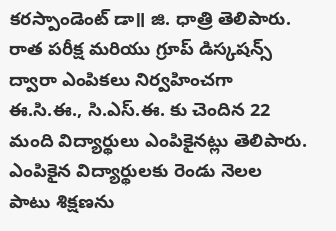కరస్పాండెంట్ డా॥ జి. ధాత్రి తెలిపారు. రాత పరీక్ష మరియు గ్రూప్ డిస్కషన్స్ ద్వారా ఎంపికలు నిర్వహించగా ఈ.సి.ఈ., సి.ఎస్.ఈ. కు చెందిన 22 మంది విద్యార్థులు ఎంపికైనట్లు తెలిపారు. ఎంపికైన విద్యార్థులకు రెండు నెలల పాటు శిక్షణను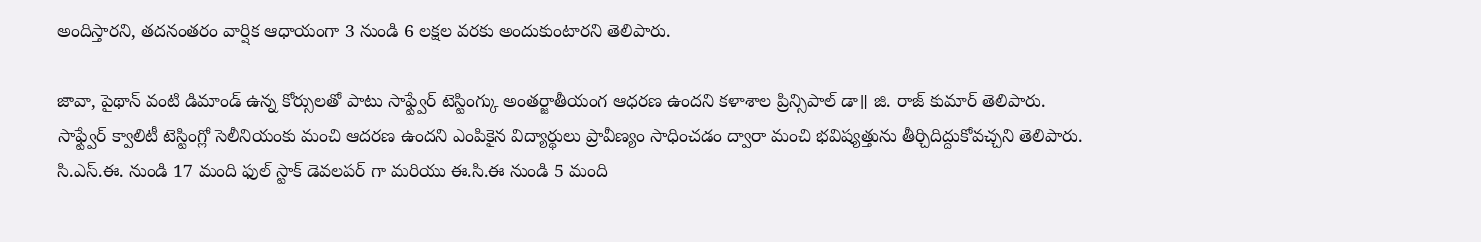అందిస్తారని, తదనంతరం వార్షిక ఆధాయంగా 3 నుండి 6 లక్షల వరకు అందుకుంటారని తెలిపారు.

జావా, పైథాన్ వంటి డిమాండ్ ఉన్న కోర్సులతో పాటు సాఫ్ట్వేర్ టెస్టింగ్కు అంతర్జాతీయంగ ఆధరణ ఉందని కళాశాల ప్రిన్సిపాల్ డా॥ జి. రాజ్ కుమార్ తెలిపారు. సాఫ్ట్వేర్ క్వాలిటీ టెస్టింగ్లో సెలీనియంకు మంచి ఆదరణ ఉందని ఎంపికైన విద్యార్థులు ప్రావీణ్యం సాధించడం ద్వారా మంచి భవిష్యత్తును తీర్చిదిద్దుకోవచ్చని తెలిపారు. సి.ఎస్.ఈ. నుండి 17 మంది ఫుల్ స్టాక్ డెవలపర్ గా మరియు ఈ.సి.ఈ నుండి 5 మంది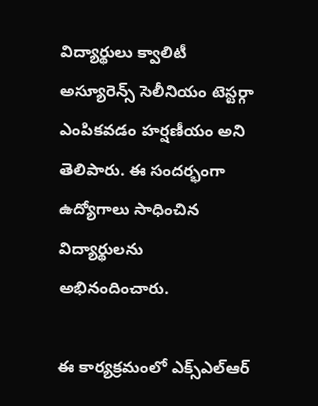విద్యార్థులు క్వాలిటీ అస్యూరెన్స్ సెలీనియం టెస్టర్గా ఎంపికవడం హర్షణీయం అని తెలిపారు. ఈ సందర్భంగా ఉద్యోగాలు సాధించిన విద్యార్థులను అభినందించారు.

ఈ కార్యక్రమంలో ఎక్స్ఎల్ఆర్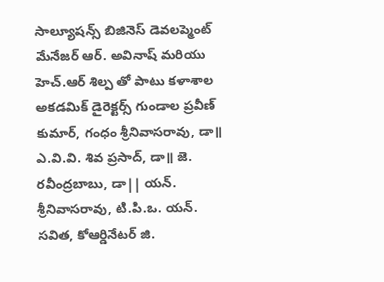సాల్యూషన్స్ బిజినెస్ డెవలప్మెంట్ మేనేజర్ ఆర్. అవినాష్ మరియు హెచ్.ఆర్ శిల్ప తో పాటు కళాశాల అకడమిక్ డైరెక్టర్స్ గుండాల ప్రవీణ్ కుమార్, గంధం శ్రీనివాసరావు, డా॥ ఎ.వి.వి. శివ ప్రసాద్, డా॥ జె. రవీంద్రబాబు, డా|| యన్. శ్రీనివాసరావు, టి.పి.ఒ. యన్. సవిత, కోఆర్డినేటర్ జి.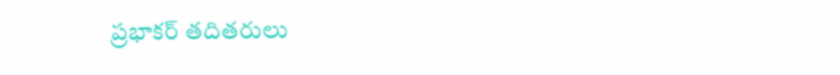ప్రభాకర్ తదితరులు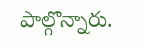పాల్గొన్నారు.